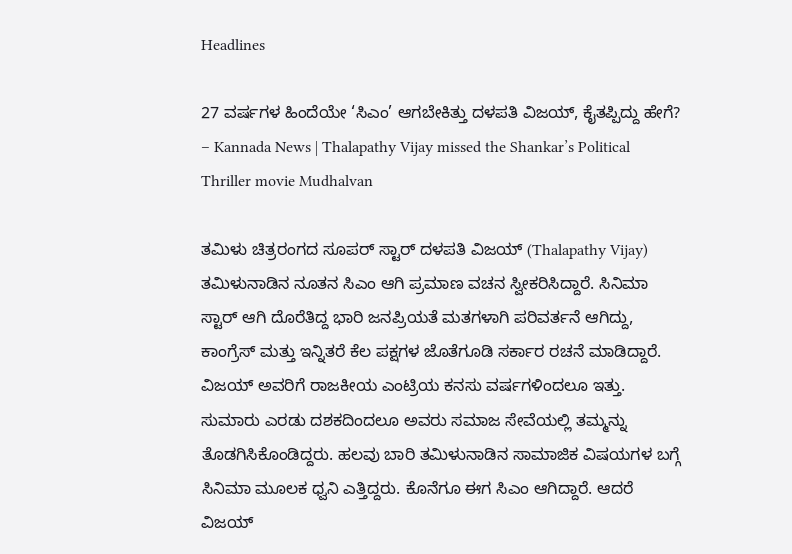Headlines

27 ವರ್ಷಗಳ ಹಿಂದೆಯೇ ‘ಸಿಎಂ’ ಆಗಬೇಕಿತ್ತು ದಳಪತಿ ವಿಜಯ್, ಕೈತಪ್ಪಿದ್ದು ಹೇಗೆ? – Kannada News | Thalapathy Vijay missed the Shankar’s Political Thriller movie Mudhalvan

ತಮಿಳು ಚಿತ್ರರಂಗದ ಸೂಪರ್ ಸ್ಟಾರ್ ದಳಪತಿ ವಿಜಯ್ (Thalapathy Vijay) ತಮಿಳುನಾಡಿನ ನೂತನ ಸಿಎಂ ಆಗಿ ಪ್ರಮಾಣ ವಚನ ಸ್ವೀಕರಿಸಿದ್ದಾರೆ. ಸಿನಿಮಾ ಸ್ಟಾರ್ ಆಗಿ ದೊರೆತಿದ್ದ ಭಾರಿ ಜನಪ್ರಿಯತೆ ಮತಗಳಾಗಿ ಪರಿವರ್ತನೆ ಆಗಿದ್ದು, ಕಾಂಗ್ರೆಸ್ ಮತ್ತು ಇನ್ನಿತರೆ ಕೆಲ ಪಕ್ಷಗಳ ಜೊತೆಗೂಡಿ ಸರ್ಕಾರ ರಚನೆ ಮಾಡಿದ್ದಾರೆ. ವಿಜಯ್ ಅವರಿಗೆ ರಾಜಕೀಯ ಎಂಟ್ರಿಯ ಕನಸು ವರ್ಷಗಳಿಂದಲೂ ಇತ್ತು. ಸುಮಾರು ಎರಡು ದಶಕದಿಂದಲೂ ಅವರು ಸಮಾಜ ಸೇವೆಯಲ್ಲಿ ತಮ್ಮನ್ನು ತೊಡಗಿಸಿಕೊಂಡಿದ್ದರು. ಹಲವು ಬಾರಿ ತಮಿಳುನಾಡಿನ ಸಾಮಾಜಿಕ ವಿಷಯಗಳ ಬಗ್ಗೆ ಸಿನಿಮಾ ಮೂಲಕ ಧ್ವನಿ ಎತ್ತಿದ್ದರು. ಕೊನೆಗೂ ಈಗ ಸಿಎಂ ಆಗಿದ್ದಾರೆ. ಆದರೆ ವಿಜಯ್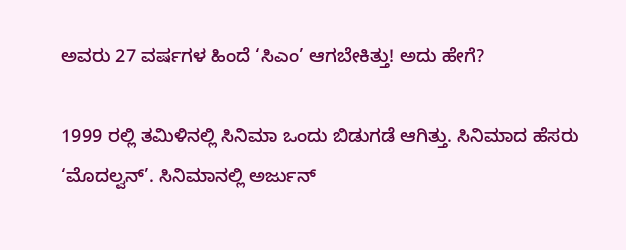ಅವರು 27 ವರ್ಷಗಳ ಹಿಂದೆ ‘ಸಿಎಂ’ ಆಗಬೇಕಿತ್ತು! ಅದು ಹೇಗೆ?

1999 ರಲ್ಲಿ ತಮಿಳಿನಲ್ಲಿ ಸಿನಿಮಾ ಒಂದು ಬಿಡುಗಡೆ ಆಗಿತ್ತು. ಸಿನಿಮಾದ ಹೆಸರು ‘ಮೊದಲ್ವನ್’. ಸಿನಿಮಾನಲ್ಲಿ ಅರ್ಜುನ್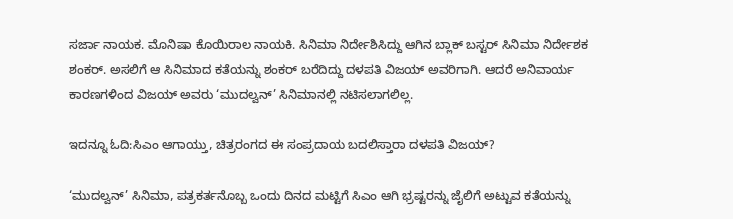ಸರ್ಜಾ ನಾಯಕ. ಮೊನಿಷಾ ಕೊಯಿರಾಲ ನಾಯಕಿ. ಸಿನಿಮಾ ನಿರ್ದೇಶಿಸಿದ್ದು ಆಗಿನ ಬ್ಲಾಕ್ ಬಸ್ಟರ್ ಸಿನಿಮಾ ನಿರ್ದೇಶಕ ಶಂಕರ್. ಅಸಲಿಗೆ ಆ ಸಿನಿಮಾದ ಕತೆಯನ್ನು ಶಂಕರ್ ಬರೆದಿದ್ದು ದಳಪತಿ ವಿಜಯ್ ಅವರಿಗಾಗಿ. ಆದರೆ ಅನಿವಾರ್ಯ ಕಾರಣಗಳಿಂದ ವಿಜಯ್ ಅವರು ‘ಮುದಲ್ವನ್’ ಸಿನಿಮಾನಲ್ಲಿ ನಟಿಸಲಾಗಲಿಲ್ಲ.

ಇದನ್ನೂ ಓದಿ:ಸಿಎಂ ಆಗಾಯ್ತು, ಚಿತ್ರರಂಗದ ಈ ಸಂಪ್ರದಾಯ ಬದಲಿಸ್ತಾರಾ ದಳಪತಿ ವಿಜಯ್?

‘ಮುದಲ್ವನ್’ ಸಿನಿಮಾ, ಪತ್ರಕರ್ತನೊಬ್ಬ ಒಂದು ದಿನದ ಮಟ್ಟಿಗೆ ಸಿಎಂ ಆಗಿ ಭ್ರಷ್ಟರನ್ನು ಜೈಲಿಗೆ ಅಟ್ಟುವ ಕತೆಯನ್ನು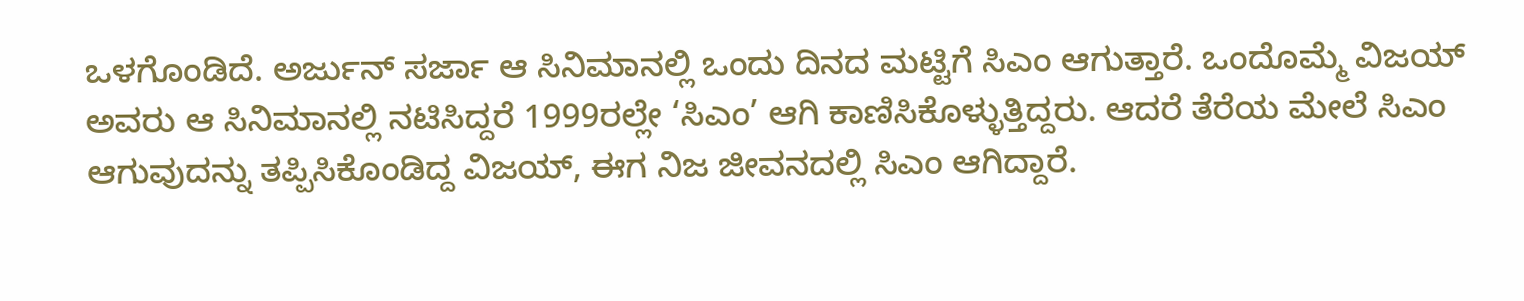ಒಳಗೊಂಡಿದೆ. ಅರ್ಜುನ್ ಸರ್ಜಾ ಆ ಸಿನಿಮಾನಲ್ಲಿ ಒಂದು ದಿನದ ಮಟ್ಟಿಗೆ ಸಿಎಂ ಆಗುತ್ತಾರೆ. ಒಂದೊಮ್ಮೆ ವಿಜಯ್ ಅವರು ಆ ಸಿನಿಮಾನಲ್ಲಿ ನಟಿಸಿದ್ದರೆ 1999ರಲ್ಲೇ ‘ಸಿಎಂ’ ಆಗಿ ಕಾಣಿಸಿಕೊಳ್ಳುತ್ತಿದ್ದರು. ಆದರೆ ತೆರೆಯ ಮೇಲೆ ಸಿಎಂ ಆಗುವುದನ್ನು ತಪ್ಪಿಸಿಕೊಂಡಿದ್ದ ವಿಜಯ್, ಈಗ ನಿಜ ಜೀವನದಲ್ಲಿ ಸಿಎಂ ಆಗಿದ್ದಾರೆ.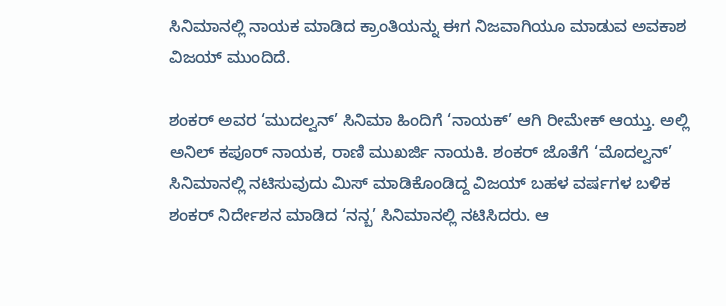ಸಿನಿಮಾನಲ್ಲಿ ನಾಯಕ ಮಾಡಿದ ಕ್ರಾಂತಿಯನ್ನು ಈಗ ನಿಜವಾಗಿಯೂ ಮಾಡುವ ಅವಕಾಶ ವಿಜಯ್ ಮುಂದಿದೆ.

ಶಂಕರ್ ಅವರ ‘ಮುದಲ್ವನ್’ ಸಿನಿಮಾ ಹಿಂದಿಗೆ ‘ನಾಯಕ್’ ಆಗಿ ರೀಮೇಕ್ ಆಯ್ತು. ಅಲ್ಲಿ ಅನಿಲ್ ಕಪೂರ್ ನಾಯಕ, ರಾಣಿ ಮುಖರ್ಜಿ ನಾಯಕಿ. ಶಂಕರ್ ಜೊತೆಗೆ ‘ಮೊದಲ್ವನ್’ ಸಿನಿಮಾನಲ್ಲಿ ನಟಿಸುವುದು ಮಿಸ್ ಮಾಡಿಕೊಂಡಿದ್ದ ವಿಜಯ್ ಬಹಳ ವರ್ಷಗಳ ಬಳಿಕ ಶಂಕರ್ ನಿರ್ದೇಶನ ಮಾಡಿದ ‘ನನ್ಬ’ ಸಿನಿಮಾನಲ್ಲಿ ನಟಿಸಿದರು. ಆ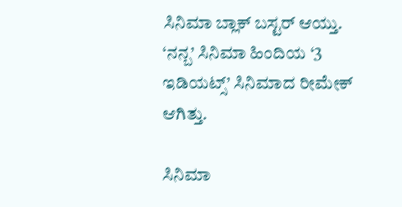ಸಿನಿಮಾ ಬ್ಲಾಕ್ ಬಸ್ಟರ್ ಆಯ್ತು. ‘ನನ್ಬ’ ಸಿನಿಮಾ ಹಿಂದಿಯ ‘3 ಇಡಿಯಟ್ಸ್’ ಸಿನಿಮಾದ ರೀಮೇಕ್ ಆಗಿತ್ತು.

ಸಿನಿಮಾ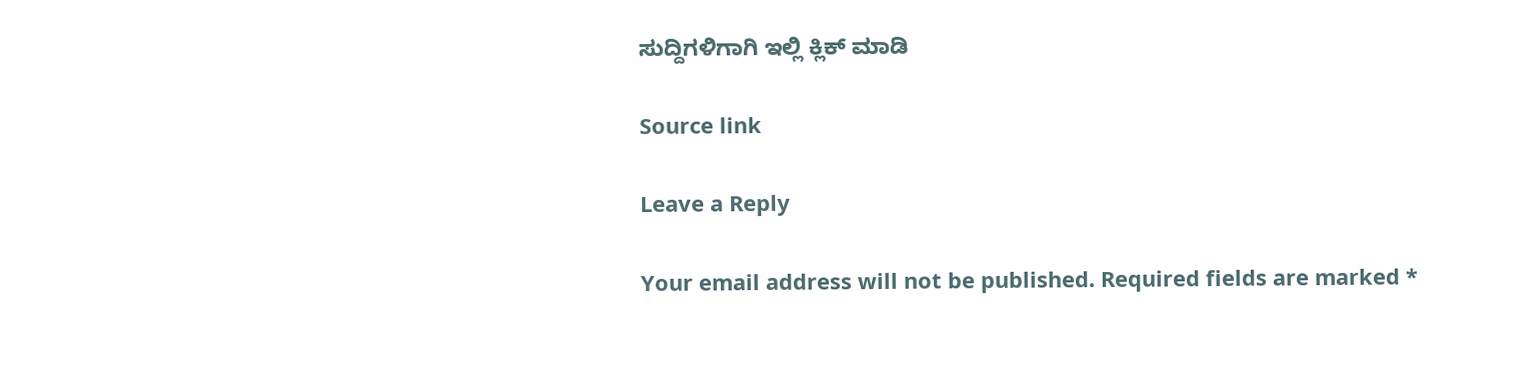ಸುದ್ದಿಗಳಿಗಾಗಿ ಇಲ್ಲಿ ಕ್ಲಿಕ್ ಮಾಡಿ

Source link

Leave a Reply

Your email address will not be published. Required fields are marked *